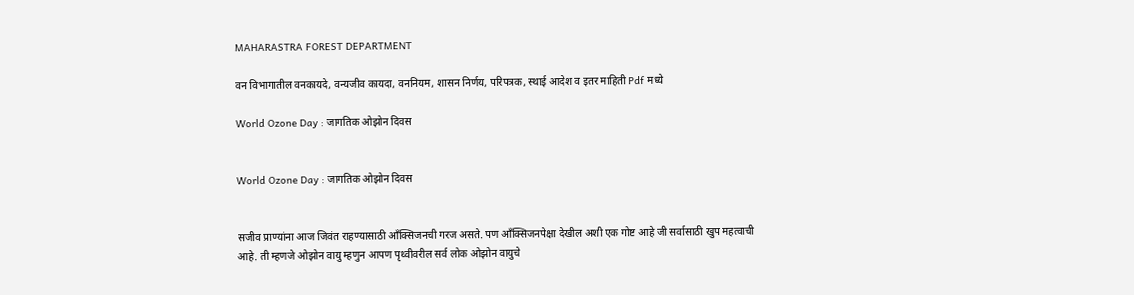MAHARASTRA FOREST DEPARTMENT

वन विभागातील वनकायदे, वन्यजीव कायदा, वननियम, शासन निर्णय, परिपत्रक, स्थाई आदेश व इतर माहिती Pdf मध्ये

World Ozone Day : जागतिक ओझोन दिवस


World Ozone Day : जागतिक ओझोन दिवस


सजीव प्राण्यांना आज जिवंत राहण्यासाठी आँक्सिजनची गरज असते. पण आँक्सिजनपेक्षा देखील अशी एक गोष्ट आहे जी सर्वासाठी खुप महत्वाची आहे. ती म्हणजे ओझोन वायु म्हणुन आपण पृथ्वीवरील सर्व लोक ओझोन वायुचे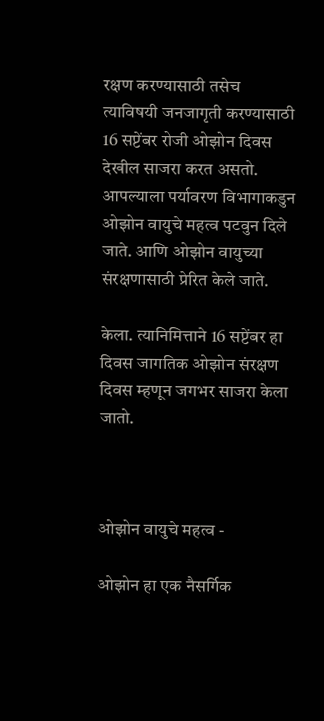रक्षण करण्यासाठी तसेच त्याविषयी जनजागृती करण्यासाठी 16 सप्टेंबर रोजी ओझोन दिवस देखील साजरा करत असतो.  आपल्याला पर्यावरण विभागाकडुन ओझोन वायुचे महत्व पटवुन दिले जाते. आणि ओझोन वायुच्या संरक्षणासाठी प्रेरित केले जाते.

केला. त्यानिमित्ताने 16 सप्टेंबर हा दिवस जागतिक ओझोन संरक्षण दिवस म्हणून जगभर साजरा केला जातो.



ओझोन वायुचे महत्व -

ओझोन हा एक नैसर्गिक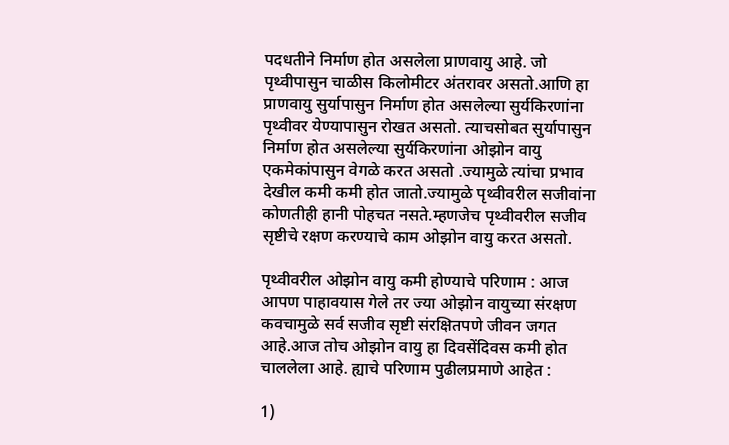पदधतीने निर्माण होत असलेला प्राणवायु आहे. जो पृथ्वीपासुन चाळीस किलोमीटर अंतरावर असतो.आणि हा प्राणवायु सुर्यापासुन निर्माण होत असलेल्या सुर्यकिरणांना पृथ्वीवर येण्यापासुन रोखत असतो. त्याचसोबत सुर्यापासुन निर्माण होत असलेल्या सुर्यकिरणांना ओझोन वायु एकमेकांपासुन वेगळे करत असतो .ज्यामुळे त्यांचा प्रभाव देखील कमी कमी होत जातो.ज्यामुळे पृथ्वीवरील सजीवांना कोणतीही हानी पोहचत नसते.म्हणजेच पृथ्वीवरील सजीव सृष्टीचे रक्षण करण्याचे काम ओझोन वायु करत असतो.

पृथ्वीवरील ओझोन वायु कमी होण्याचे परिणाम : आज आपण पाहावयास गेले तर ज्या ओझोन वायुच्या संरक्षण कवचामुळे सर्व सजीव सृष्टी संरक्षितपणे जीवन जगत आहे.आज तोच ओझोन वायु हा दिवसेंदिवस कमी होत चाललेला आहे. ह्याचे परिणाम पुढीलप्रमाणे आहेत :

1)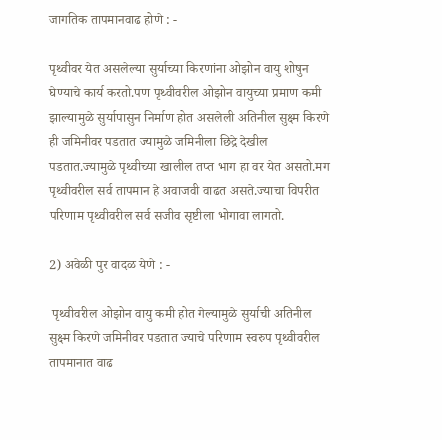जागतिक तापमानवाढ होणे : -

पृथ्वीवर येत असलेल्या सुर्याच्या किरणांना ओझोन वायु शोषुन घेण्याचे कार्य करतो.पण पृथ्वीवरील ओझोन वायुच्या प्रमाण कमी झाल्यामुळे सुर्यापासुन निर्माण होत असलेली अतिनील सुक्ष्म किरणे ही जमिनीवर पडतात ज्यामुळे जमिनीला छिद्रे देखील पडतात.ज्यामुळे पृथ्वीच्या खालील तप्त भाग हा वर येत असतो.मग पृथ्वीवरील सर्व तापमान हे अवाजवी वाढत असते.ज्याचा विपरीत परिणाम पृथ्वीवरील सर्व सजीव सृष्टीला भोगावा लागतो.

2) अवेळी पुर वादळ येणे : -

 पृथ्वीवरील ओझोन वायु कमी होत गेल्यामुळे सुर्याची अतिनील सुक्ष्म किरणे जमिनीवर पडतात ज्याचे परिणाम स्वरुप पृथ्वीवरील तापमानात वाढ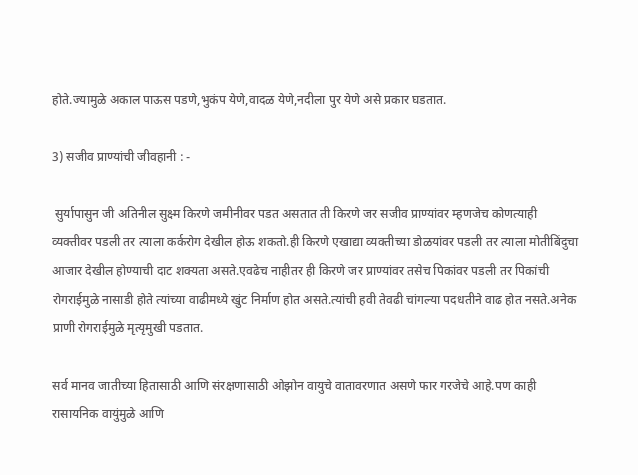होते.ज्यामुळे अकाल पाऊस पडणे,भुकंप येणे,वादळ येणे,नदीला पुर येणे असे प्रकार घडतात.

3) सजीव प्राण्यांची जीवहानी : -

 सुर्यापासुन जी अतिनील सुक्ष्म किरणे जमीनीवर पडत असतात ती किरणे जर सजीव प्राण्यांवर म्हणजेच कोणत्याही व्यक्तीवर पडली तर त्याला कर्करोग देखील होऊ शकतो.ही किरणे एखाद्या व्यक्तीच्या डोळयांवर पडली तर त्याला मोतीबिंदुचा आजार देखील होण्याची दाट शक्यता असते.एवढेच नाहीतर ही किरणे जर प्राण्यांवर तसेच पिकांवर पडली तर पिकांची रोगराईमुळे नासाडी होते त्यांच्या वाढीमध्ये खुंट निर्माण होत असते.त्यांची हवी तेवढी चांगल्या पदधतीने वाढ होत नसते.अनेक प्राणी रोगराईमुळे मृत्यृमुखी पडतात.

सर्व मानव जातीच्या हितासाठी आणि संरक्षणासाठी ओझोन वायुचे वातावरणात असणे फार गरजेचे आहे.पण काही रासायनिक वायुंमुळे आणि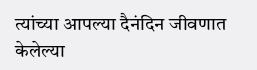त्यांच्या आपल्या दैनंदिन जीवणात केलेल्या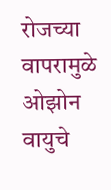रोजच्या वापरामुळे ओझोन वायुचे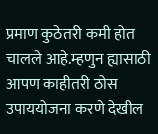प्रमाण कुठेतरी कमी होत चालले आहे.म्हणुन ह्यासाठी आपण काहीतरी ठोस उपाययोजना करणे देखील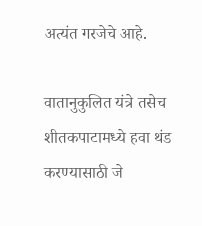अत्यंत गरजेचे आहे.

वातानुकुलित यंत्रे तसेच शीतकपाटामध्ये हवा थंड करण्यासाठी जे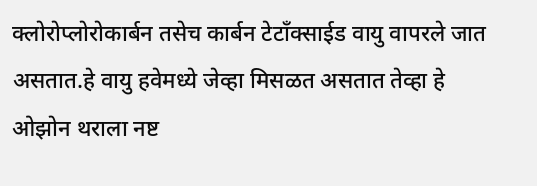क्लोरोप्लोरोकार्बन तसेच कार्बन टेटाँक्साईड वायु वापरले जात असतात.हे वायु हवेमध्ये जेव्हा मिसळत असतात तेव्हा हे ओझोन थराला नष्ट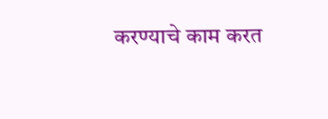करण्याचे काम करत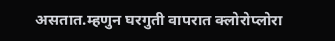असतात.म्हणुन घरगुती वापरात क्लोरोप्लोरा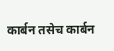कार्बन तसेच कार्बन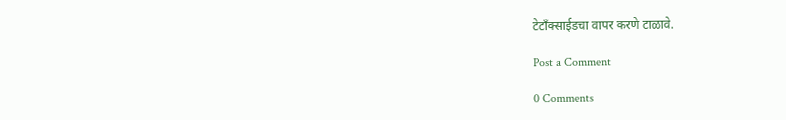टेटाँक्साईडचा वापर करणे टाळावे.

Post a Comment

0 Comments